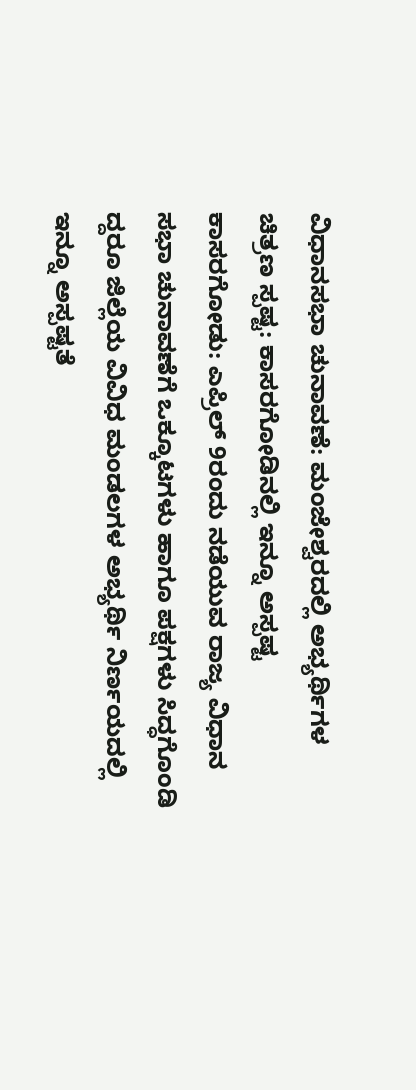ವಿಧಾನಸಭಾ ಚುನಾವಣೆ: ಮಂಜೇಶ್ವರದಲ್ಲಿ ಅಭ್ಯರ್ಥಿಗಳ ಚಿತ್ರಣ ಸ್ಪಷ್ಟ: ಕಾಸರಗೋಡಿನಲ್ಲಿ ಇನ್ನೂ ಅಸ್ಪಷ್ಟ
ಕಾಸರಗೋಡು: ಎಪ್ರಿಲ್ 9ರಂದು ನಡೆಯುವ ರಾಜ್ಯ ವಿಧಾನ ಸಭಾ ಚುನಾವಣೆಗೆ ಒಕ್ಕೂಟಗಳು ಹಾಗೂ ಪಕ್ಷಗಳು ಸಿದ್ಧಗೊಂಡಿ ದ್ದರೂ ಜಿಲ್ಲೆಯ ವಿವಿಧ ಮಂಡಲಗಳ ಅಭ್ಯರ್ಥಿ ನಿರ್ಣಯದಲ್ಲಿ ಇನ್ನೂ ಅಸ್ಪಷ್ಟತೆ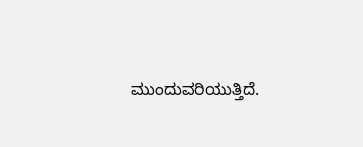ಮುಂದುವರಿಯುತ್ತಿದೆ.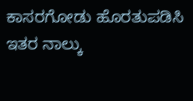ಕಾಸರಗೋಡು ಹೊರತುಪಡಿಸಿ ಇತರ ನಾಲ್ಕು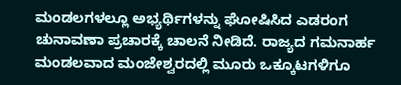ಮಂಡಲಗಳಲ್ಲೂ ಅಭ್ಯರ್ಥಿಗಳನ್ನು ಘೋಷಿಸಿದ ಎಡರಂಗ ಚುನಾವಣಾ ಪ್ರಚಾರಕ್ಕೆ ಚಾಲನೆ ನೀಡಿದೆ. ರಾಜ್ಯದ ಗಮನಾರ್ಹ ಮಂಡಲವಾದ ಮಂಜೇಶ್ವರದಲ್ಲಿ ಮೂರು ಒಕ್ಕೂಟಗಳಿಗೂ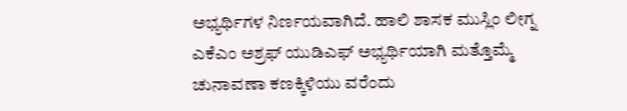ಅಭ್ಯರ್ಥಿಗಳ ನಿರ್ಣಯವಾಗಿದೆ. ಹಾಲಿ ಶಾಸಕ ಮುಸ್ಲಿಂ ಲೀಗ್ನ ಎಕೆಎಂ ಅಶ್ರಫ್ ಯುಡಿಎಫ್ ಅಭ್ಯರ್ಥಿಯಾಗಿ ಮತ್ತೊಮ್ಮೆ ಚುನಾವಣಾ ಕಣಕ್ಕಿಳಿಯು ವರೆಂದು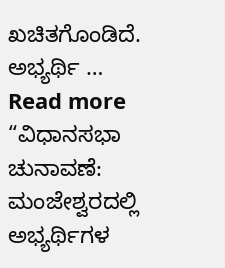ಖಚಿತಗೊಂಡಿದೆ. ಅಭ್ಯರ್ಥಿ …
Read more “ವಿಧಾನಸಭಾ ಚುನಾವಣೆ: ಮಂಜೇಶ್ವರದಲ್ಲಿ ಅಭ್ಯರ್ಥಿಗಳ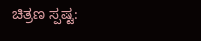ಚಿತ್ರಣ ಸ್ಪಷ್ಟ: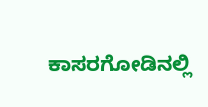ಕಾಸರಗೋಡಿನಲ್ಲಿ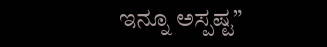ಇನ್ನೂ ಅಸ್ಪಷ್ಟ”